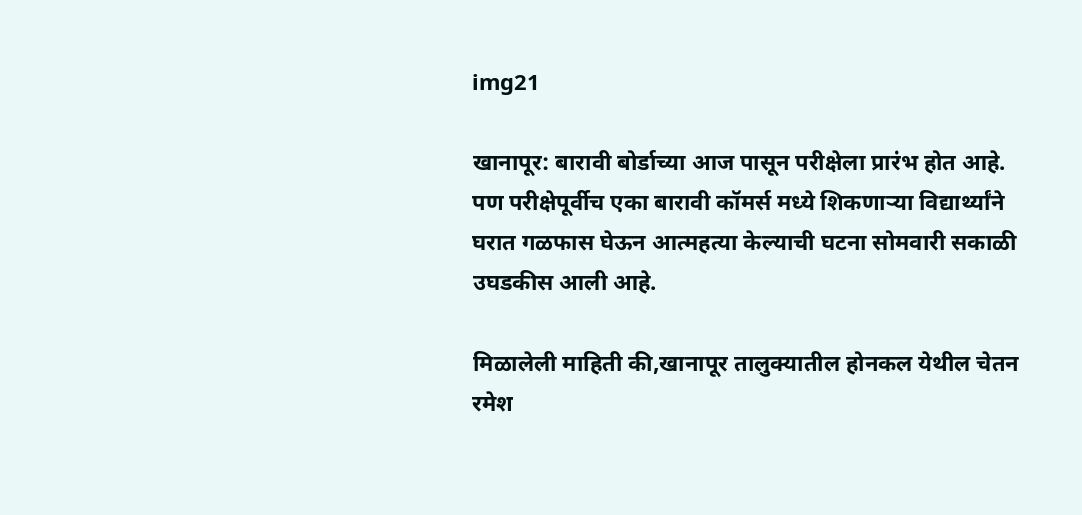img21

खानापूर: बारावी बोर्डाच्या आज पासून परीक्षेला प्रारंभ होत आहे. पण परीक्षेपूर्वीच एका बारावी कॉमर्स मध्ये शिकणाऱ्या विद्यार्थ्यांने घरात गळफास घेऊन आत्महत्या केल्याची घटना सोमवारी सकाळी उघडकीस आली आहे.

मिळालेली माहिती की,खानापूर तालुक्यातील होनकल येथील चेतन रमेश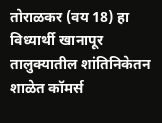तोराळकर (वय 18) हा विध्यार्थी खानापूर तालुक्यातील शांतिनिकेतन शाळेत कॉमर्स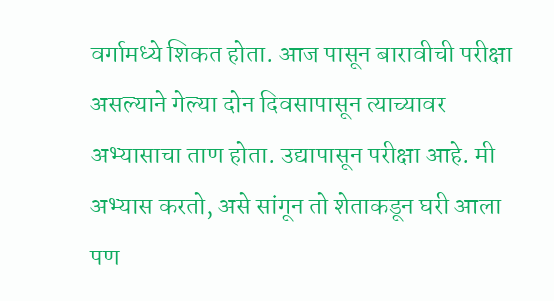वर्गामध्ये शिकत होता. आज पासून बारावीची परीक्षा असल्याने गेल्या दोन दिवसापासून त्याच्यावर अभ्यासाचा ताण होता. उद्यापासून परीक्षा आहे. मी अभ्यास करतो, असे सांगून तो शेताकडून घरी आला पण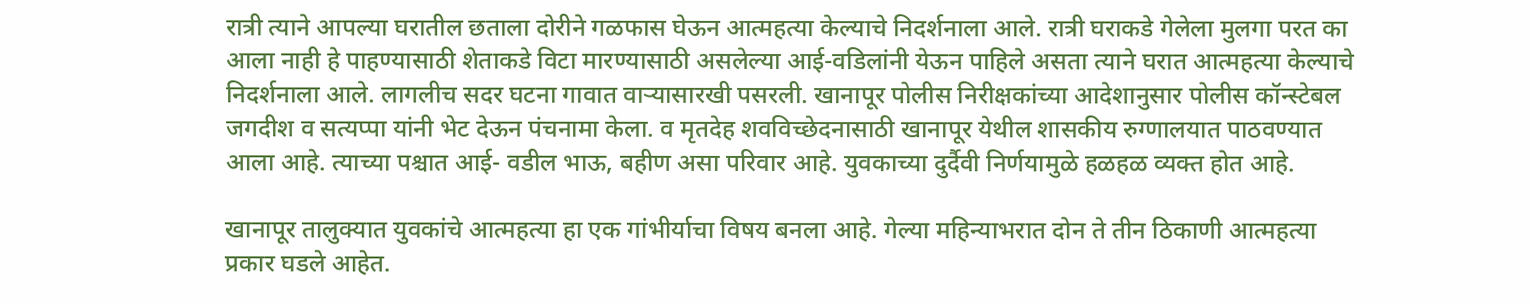रात्री त्याने आपल्या घरातील छताला दोरीने गळफास घेऊन आत्महत्या केल्याचे निदर्शनाला आले. रात्री घराकडे गेलेला मुलगा परत का आला नाही हे पाहण्यासाठी शेताकडे विटा मारण्यासाठी असलेल्या आई-वडिलांनी येऊन पाहिले असता त्याने घरात आत्महत्या केल्याचे निदर्शनाला आले. लागलीच सदर घटना गावात वाऱ्यासारखी पसरली. खानापूर पोलीस निरीक्षकांच्या आदेशानुसार पोलीस कॉन्स्टेबल जगदीश व सत्यप्पा यांनी भेट देऊन पंचनामा केला. व मृतदेह शवविच्छेदनासाठी खानापूर येथील शासकीय रुग्णालयात पाठवण्यात आला आहे. त्याच्या पश्चात आई- वडील भाऊ, बहीण असा परिवार आहे. युवकाच्या दुर्दैवी निर्णयामुळे हळहळ व्यक्त होत आहे.

खानापूर तालुक्यात युवकांचे आत्महत्या हा एक गांभीर्याचा विषय बनला आहे. गेल्या महिन्याभरात दोन ते तीन ठिकाणी आत्महत्या प्रकार घडले आहेत.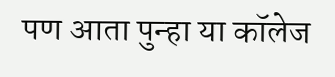पण आता पुन्हा या कॉलेज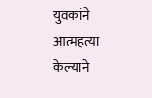युवकांने आत्महत्या केल्याने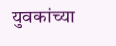युवकांच्या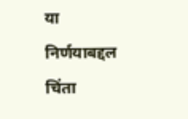या निर्णयाबद्दल चिंता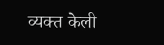व्यक्त केली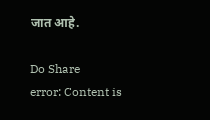जात आहे.

Do Share
error: Content is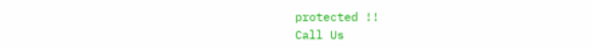protected !!
Call Us